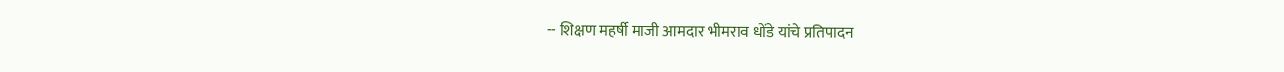-- शिक्षण महर्षी माजी आमदार भीमराव धोंडे यांचे प्रतिपादन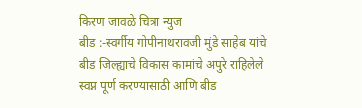किरण जावळे चित्रा न्युज
बीड :-स्वर्गीय गोपीनाथरावजी मुंडे साहेब यांचे बीड जिल्ह्याचे विकास कामांचे अपुरे राहिलेले स्वप्न पूर्ण करण्यासाठी आणि बीड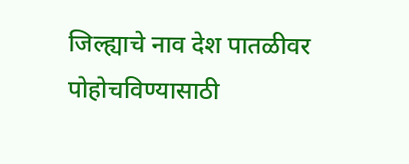जिल्ह्याचे नाव देश पातळीवर पोहोचविण्यासाठी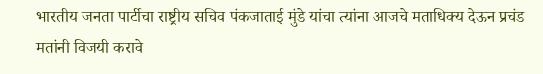भारतीय जनता पार्टीचा राष्ट्रीय सचिव पंकजाताई मुंडे यांचा त्यांना आजचे मताधिक्य देऊन प्रचंड मतांनी विजयी करावे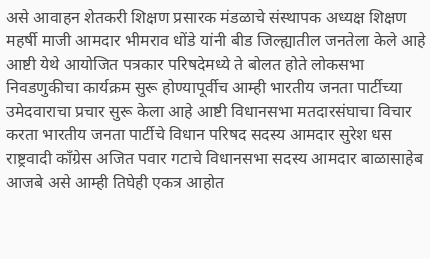असे आवाहन शेतकरी शिक्षण प्रसारक मंडळाचे संस्थापक अध्यक्ष शिक्षण महर्षी माजी आमदार भीमराव धोंडे यांनी बीड जिल्ह्यातील जनतेला केले आहे आष्टी येथे आयोजित पत्रकार परिषदेमध्ये ते बोलत होते लोकसभा निवडणुकीचा कार्यक्रम सुरू होण्यापूर्वीच आम्ही भारतीय जनता पार्टीच्या उमेदवाराचा प्रचार सुरू केला आहे आष्टी विधानसभा मतदारसंघाचा विचार करता भारतीय जनता पार्टीचे विधान परिषद सदस्य आमदार सुरेश धस राष्ट्रवादी काँग्रेस अजित पवार गटाचे विधानसभा सदस्य आमदार बाळासाहेब आजबे असे आम्ही तिघेही एकत्र आहोत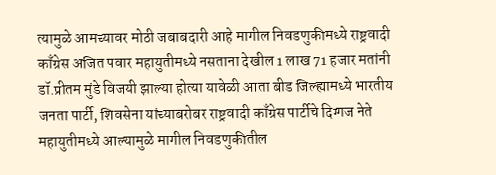त्यामुळे आमच्यावर मोठी जबाबदारी आहे मागील निवडणुकीमध्ये राष्ट्रवादी काँग्रेस अजित पवार महायुतीमध्ये नसताना देखील 1 लाख 71 हजार मतांनी डॉ.प्रीतम मुंडे विजयी झाल्या होत्या यावेळी आता बीड जिल्ह्यामध्ये भारतीय जनता पार्टी, शिवसेना यांच्याबरोबर राष्ट्रवादी काँग्रेस पार्टीचे दिग्गज नेते महायुतीमध्ये आल्यामुळे मागील निवडणुकीतील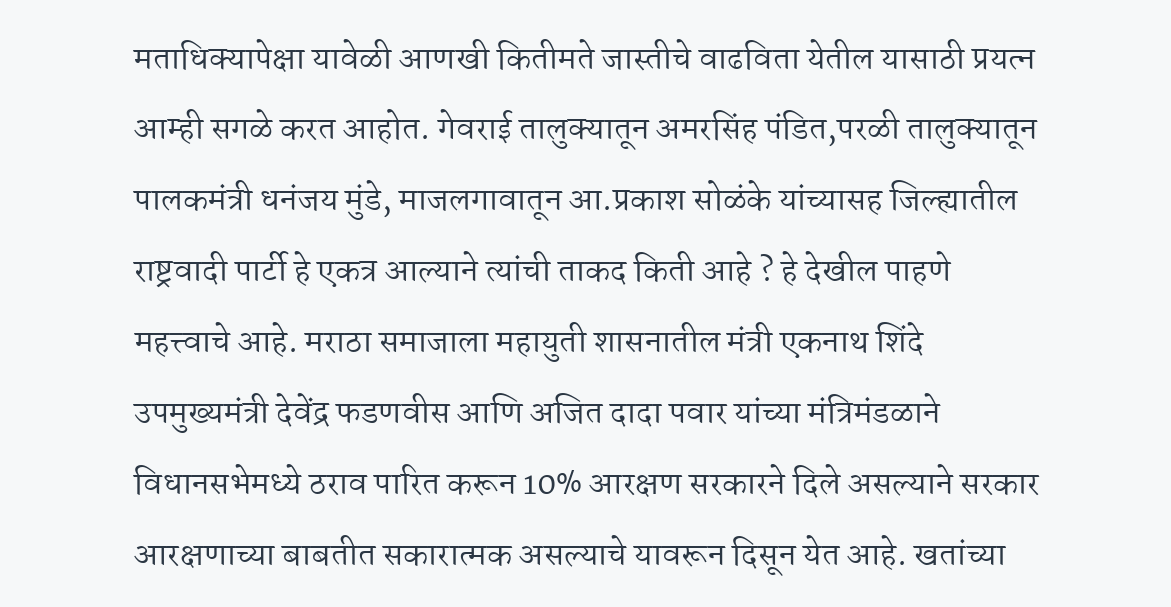मताधिक्यापेक्षा यावेळी आणखी कितीमते जास्तीचे वाढविता येतील यासाठी प्रयत्न आम्ही सगळे करत आहोत. गेवराई तालुक्यातून अमरसिंह पंडित,परळी तालुक्यातून पालकमंत्री धनंजय मुंडे, माजलगावातून आ.प्रकाश सोळंके यांच्यासह जिल्ह्यातील राष्ट्रवादी पार्टी हे एकत्र आल्याने त्यांची ताकद किती आहे ? हे देखील पाहणे महत्त्वाचे आहे. मराठा समाजाला महायुती शासनातील मंत्री एकनाथ शिंदे उपमुख्यमंत्री देवेंद्र फडणवीस आणि अजित दादा पवार यांच्या मंत्रिमंडळाने विधानसभेमध्ये ठराव पारित करून 10% आरक्षण सरकारने दिले असल्याने सरकार आरक्षणाच्या बाबतीत सकारात्मक असल्याचे यावरून दिसून येत आहे. खतांच्या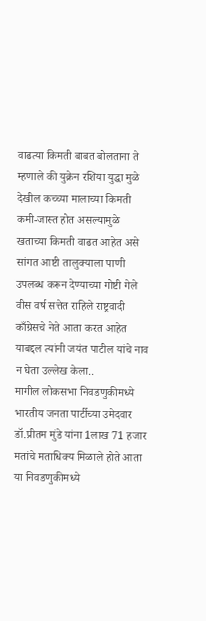वाढत्या किमती बाबत बोलताना ते म्हणाले की युक्रेन रशिया युद्धा मुळे देखील कच्च्या मालाच्या किमती कमी-जास्त होत असल्यामुळे खताच्या किमती वाढत आहेत असे सांगत आष्टी तालुक्याला पाणी उपलब्ध करून देण्याच्या गोष्टी गेले वीस वर्ष सत्तेत राहिले राष्ट्रवादी काँग्रेसचे नेते आता करत आहेत याबद्दल त्यांनी जयंत पाटील यांचे नाव न घेता उल्लेख केला..
मागील लोकसभा निवडणुकीमध्ये भारतीय जनता पार्टीच्या उमेदवार डॉ.प्रीतम मुंडे यांना 1लाख 71 हजार मतांचे मताधिक्य मिळाले होते आता या निवडणुकीमध्ये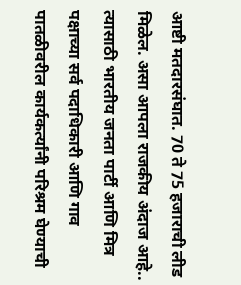आष्टी मतदारसंघात. 70 ते 75 हजाराची लीड मिळेल. असा आपला राजकीय अंदाज आहे.. त्यासाठी भारतीय जनता पार्टी आणि मित्र पक्षाच्या सर्व पदाधिकारी आणि गाव पातळीवरील कार्यकर्त्यांनी परिश्रम घेण्याची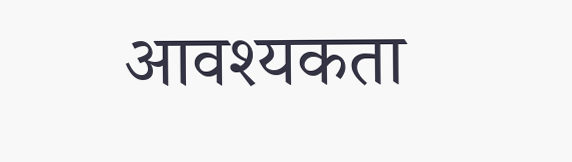आवश्यकता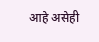आहे असेही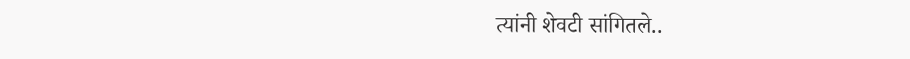त्यांनी शेवटी सांगितले..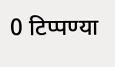0 टिप्पण्या